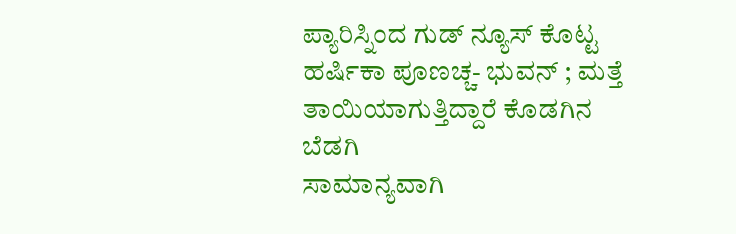ಪ್ಯಾರಿಸ್ನಿಂದ ಗುಡ್ ನ್ಯೂಸ್ ಕೊಟ್ಟ ಹರ್ಷಿಕಾ ಪೂಣಚ್ಚ- ಭುವನ್ ; ಮತ್ತೆ ತಾಯಿಯಾಗುತ್ತಿದ್ದಾರೆ ಕೊಡಗಿನ ಬೆಡಗಿ
ಸಾಮಾನ್ಯವಾಗಿ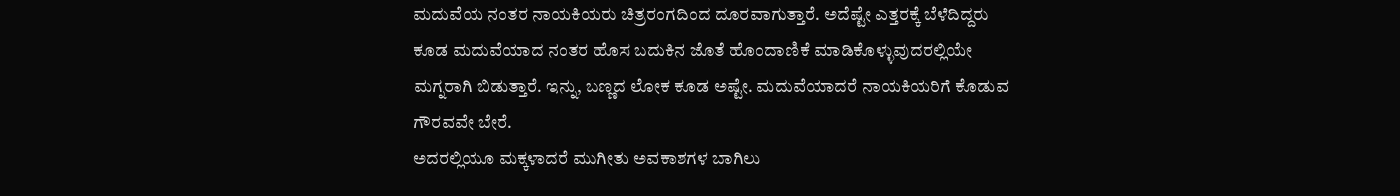ಮದುವೆಯ ನಂತರ ನಾಯಕಿಯರು ಚಿತ್ರರಂಗದಿಂದ ದೂರವಾಗುತ್ತಾರೆ. ಅದೆಷ್ಟೇ ಎತ್ತರಕ್ಕೆ ಬೆಳೆದಿದ್ದರು ಕೂಡ ಮದುವೆಯಾದ ನಂತರ ಹೊಸ ಬದುಕಿನ ಜೊತೆ ಹೊಂದಾಣಿಕೆ ಮಾಡಿಕೊಳ್ಳುವುದರಲ್ಲಿಯೇ ಮಗ್ನರಾಗಿ ಬಿಡುತ್ತಾರೆ. ಇನ್ನು, ಬಣ್ಣದ ಲೋಕ ಕೂಡ ಅಷ್ಟೇ. ಮದುವೆಯಾದರೆ ನಾಯಕಿಯರಿಗೆ ಕೊಡುವ ಗೌರವವೇ ಬೇರೆ.
ಅದರಲ್ಲಿಯೂ ಮಕ್ಕಳಾದರೆ ಮುಗೀತು ಅವಕಾಶಗಳ ಬಾಗಿಲು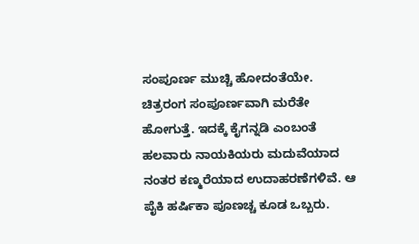ಸಂಪೂರ್ಣ ಮುಚ್ಚಿ ಹೋದಂತೆಯೇ. ಚಿತ್ರರಂಗ ಸಂಪೂರ್ಣವಾಗಿ ಮರೆತೇ ಹೋಗುತ್ತೆ. ಇದಕ್ಕೆ ಕೈಗನ್ನಡಿ ಎಂಬಂತೆ ಹಲವಾರು ನಾಯಕಿಯರು ಮದುವೆಯಾದ ನಂತರ ಕಣ್ಮರೆಯಾದ ಉದಾಹರಣೆಗಳಿವೆ. ಆ ಪೈಕಿ ಹರ್ಷಿಕಾ ಪೂಣಚ್ಚ ಕೂಡ ಒಬ್ಬರು.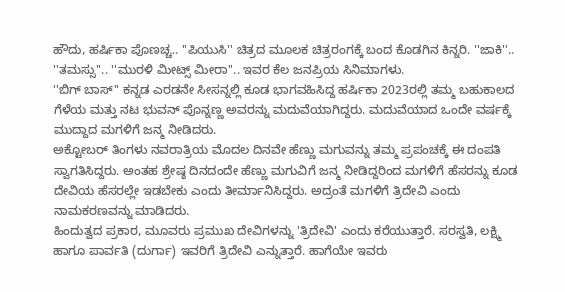ಹೌದು, ಹರ್ಷಿಕಾ ಪೊಣಚ್ಚ.. ''ಪಿಯುಸಿ'' ಚಿತ್ರದ ಮೂಲಕ ಚಿತ್ರರಂಗಕ್ಕೆ ಬಂದ ಕೊಡಗಿನ ಕಿನ್ನರಿ. ''ಜಾಕಿ''.. ''ತಮಸ್ಸು''.. ''ಮುರಳಿ ಮೀಟ್ಸ್ ಮೀರಾ''.. ಇವರ ಕೆಲ ಜನಪ್ರಿಯ ಸಿನಿಮಾಗಳು.
''ಬಿಗ್ ಬಾಸ್'' ಕನ್ನಡ ಎರಡನೇ ಸೀಸನ್ನಲ್ಲಿ ಕೂಡ ಭಾಗವಹಿಸಿದ್ದ ಹರ್ಷಿಕಾ 2023ರಲ್ಲಿ ತಮ್ಮ ಬಹುಕಾಲದ ಗೆಳೆಯ ಮತ್ತು ನಟ ಭುವನ್ ಪೊನ್ನಣ್ಣ ಅವರನ್ನು ಮದುವೆಯಾಗಿದ್ದರು. ಮದುವೆಯಾದ ಒಂದೇ ವರ್ಷಕ್ಕೆ ಮುದ್ದಾದ ಮಗಳಿಗೆ ಜನ್ಮ ನೀಡಿದರು.
ಅಕ್ಟೋಬರ್ ತಿಂಗಳು ನವರಾತ್ರಿಯ ಮೊದಲ ದಿನವೇ ಹೆಣ್ಣು ಮಗುವನ್ನು ತಮ್ಮ ಪ್ರಪಂಚಕ್ಕೆ ಈ ದಂಪತಿ ಸ್ವಾಗತಿಸಿದ್ದರು. ಅಂತಹ ಶ್ರೇಷ್ಠ ದಿನದಂದೇ ಹೆಣ್ಣು ಮಗುವಿಗೆ ಜನ್ಮ ನೀಡಿದ್ದರಿಂದ ಮಗಳಿಗೆ ಹೆಸರನ್ನು ಕೂಡ ದೇವಿಯ ಹೆಸರಲ್ಲೇ ಇಡಬೇಕು ಎಂದು ತೀರ್ಮಾನಿಸಿದ್ದರು. ಅದ್ರಂತೆ ಮಗಳಿಗೆ ತ್ರಿದೇವಿ ಎಂದು ನಾಮಕರಣವನ್ನು ಮಾಡಿದರು.
ಹಿಂದುತ್ವದ ಪ್ರಕಾರ, ಮೂವರು ಪ್ರಮುಖ ದೇವಿಗಳನ್ನು 'ತ್ರಿದೇವಿ' ಎಂದು ಕರೆಯುತ್ತಾರೆ. ಸರಸ್ವತಿ, ಲಕ್ಷ್ಮಿ ಹಾಗೂ ಪಾರ್ವತಿ (ದುರ್ಗಾ) ಇವರಿಗೆ ತ್ರಿದೇವಿ ಎನ್ನುತ್ತಾರೆ. ಹಾಗೆಯೇ ಇವರು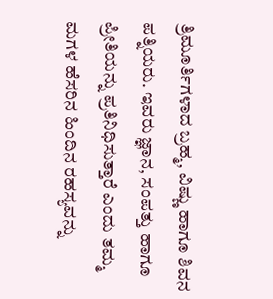ತ್ರಿಮೂರ್ತಿಗಳಾದ ಬ್ರಹ್ಮ, ವಿಷ್ಣು ಹಾಗೂ ಶಿವನ ಪತ್ನಿಯರು. ಇವರು ಜ್ಞಾನ, ಸಂಪತ್ತು ಹಾಗೂ ಪ್ರೀತಿಯನ್ನು ಪ್ರತಿನಿಧಿಸುತ್ತಾರೆ ಎಂದು ತಮ್ಮ ಮಗಳ ಹೆಸರಿನ ಹಿಂದಿನ ರಹಸ್ಯವನ್ನು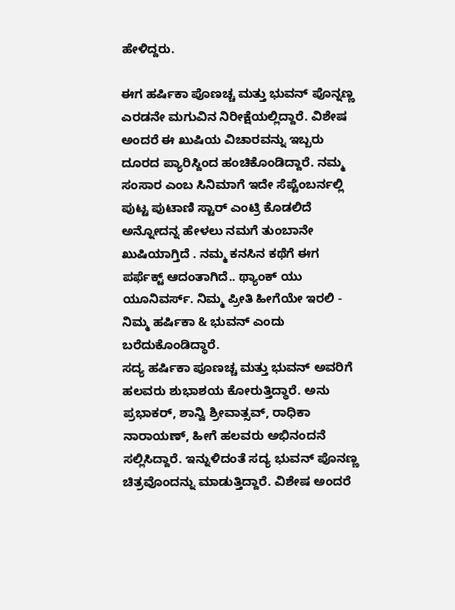ಹೇಳಿದ್ದರು.

ಈಗ ಹರ್ಷಿಕಾ ಪೊಣಚ್ಚ ಮತ್ತು ಭುವನ್ ಪೊನ್ನಣ್ಣ ಎರಡನೇ ಮಗುವಿನ ನಿರೀಕ್ಷೆಯಲ್ಲಿದ್ದಾರೆ. ವಿಶೇಷ ಅಂದರೆ ಈ ಖುಷಿಯ ವಿಚಾರವನ್ನು ಇಬ್ಬರು ದೂರದ ಪ್ಯಾರಿಸ್ದಿಂದ ಹಂಚಿಕೊಂಡಿದ್ದಾರೆ. ನಮ್ಮ ಸಂಸಾರ ಎಂಬ ಸಿನಿಮಾಗೆ ಇದೇ ಸೆಪ್ಟೆಂಬರ್ನಲ್ಲಿ ಪುಟ್ಟ ಪುಟಾಣಿ ಸ್ಟಾರ್ ಎಂಟ್ರಿ ಕೊಡಲಿದೆ ಅನ್ನೋದನ್ನ ಹೇಳಲು ನಮಗೆ ತುಂಬಾನೇ ಖುಷಿಯಾಗ್ತಿದೆ . ನಮ್ಮ ಕನಸಿನ ಕಥೆಗೆ ಈಗ ಪರ್ಫೆಕ್ಟ್ ಆದಂತಾಗಿದೆ.. ಥ್ಯಾಂಕ್ ಯು ಯೂನಿವರ್ಸ್. ನಿಮ್ಮ ಪ್ರೀತಿ ಹೀಗೆಯೇ ಇರಲಿ - ನಿಮ್ಮ ಹರ್ಷಿಕಾ & ಭುವನ್ ಎಂದು ಬರೆದುಕೊಂಡಿದ್ಧಾರೆ.
ಸದ್ಯ ಹರ್ಷಿಕಾ ಪೂಣಚ್ಚ ಮತ್ತು ಭುವನ್ ಅವರಿಗೆ ಹಲವರು ಶುಭಾಶಯ ಕೋರುತ್ತಿದ್ಧಾರೆ. ಅನು ಪ್ರಭಾಕರ್, ಶಾನ್ವಿ ಶ್ರೀವಾತ್ಸವ್, ರಾಧಿಕಾ ನಾರಾಯಣ್, ಹೀಗೆ ಹಲವರು ಅಭಿನಂದನೆ ಸಲ್ಲಿಸಿದ್ದಾರೆ. ಇನ್ನುಳಿದಂತೆ ಸದ್ಯ ಭುವನ್ ಪೊನಣ್ಣ ಚಿತ್ರವೊಂದನ್ನು ಮಾಡುತ್ತಿದ್ದಾರೆ. ವಿಶೇಷ ಅಂದರೆ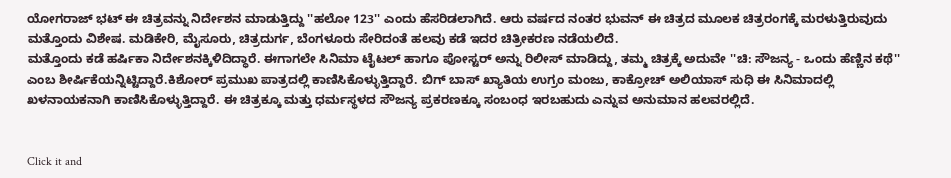ಯೋಗರಾಜ್ ಭಟ್ ಈ ಚಿತ್ರವನ್ನು ನಿರ್ದೇಶನ ಮಾಡುತ್ತಿದ್ದು ''ಹಲೋ 123'' ಎಂದು ಹೆಸರಿಡಲಾಗಿದೆ. ಆರು ವರ್ಷದ ನಂತರ ಭುವನ್ ಈ ಚಿತ್ರದ ಮೂಲಕ ಚಿತ್ರರಂಗಕ್ಕೆ ಮರಳುತ್ತಿರುವುದು ಮತ್ತೊಂದು ವಿಶೇಷ. ಮಡಿಕೇರಿ, ಮೈಸೂರು, ಚಿತ್ರದುರ್ಗ, ಬೆಂಗಳೂರು ಸೇರಿದಂತೆ ಹಲವು ಕಡೆ ಇದರ ಚಿತ್ರೀಕರಣ ನಡೆಯಲಿದೆ.
ಮತ್ತೊಂದು ಕಡೆ ಹರ್ಷಿಕಾ ನಿರ್ದೇಶನಕ್ಕಿಳಿದಿದ್ಧಾರೆ. ಈಗಾಗಲೇ ಸಿನಿಮಾ ಟೈಟಲ್ ಹಾಗೂ ಪೋಸ್ಟರ್ ಅನ್ನು ರಿಲೀಸ್ ಮಾಡಿದ್ದು, ತಮ್ಮ ಚಿತ್ರಕ್ಕೆ ಅದುವೇ ''ಚಿ: ಸೌಜನ್ಯ - ಒಂದು ಹೆಣ್ಣಿನ ಕಥೆ'' ಎಂಬ ಶೀರ್ಷಿಕೆಯನ್ನಿಟ್ಟಿದ್ದಾರೆ.ಕಿಶೋರ್ ಪ್ರಮುಖ ಪಾತ್ರದಲ್ಲಿ ಕಾಣಿಸಿಕೊಳ್ಳುತ್ತಿದ್ದಾರೆ. ಬಿಗ್ ಬಾಸ್ ಖ್ಯಾತಿಯ ಉಗ್ರಂ ಮಂಜು, ಕಾಕ್ರೋಚ್ ಅಲಿಯಾಸ್ ಸುಧಿ ಈ ಸಿನಿಮಾದಲ್ಲಿ ಖಳನಾಯಕನಾಗಿ ಕಾಣಿಸಿಕೊಳ್ಳುತ್ತಿದ್ದಾರೆ. ಈ ಚಿತ್ರಕ್ಕೂ ಮತ್ತು ಧರ್ಮಸ್ಥಳದ ಸೌಜನ್ಯ ಪ್ರಕರಣಕ್ಕೂ ಸಂಬಂಧ ಇರಬಹುದು ಎನ್ನುವ ಅನುಮಾನ ಹಲವರಲ್ಲಿದೆ.


Click it and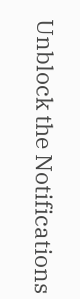Unblock the Notifications